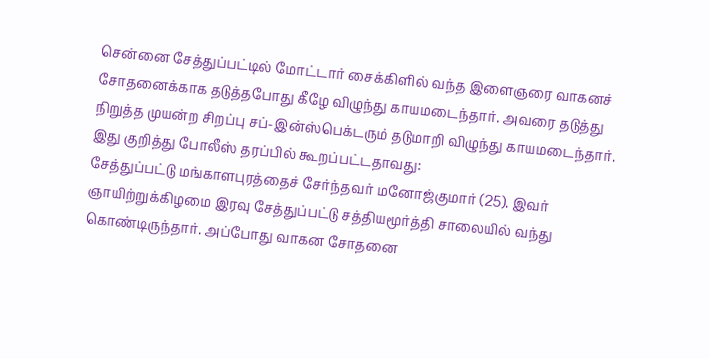சென்னை சேத்துப்பட்டில் மோட்டார் சைக்கிளில் வந்த இளைஞரை வாகனச் சோதனைக்காக தடுத்தபோது கீழே விழுந்து காயமடைந்தார். அவரை தடுத்து நிறுத்த முயன்ற சிறப்பு சப்-இன்ஸ்பெக்டரும் தடுமாறி விழுந்து காயமடைந்தார்.
இது குறித்து போலீஸ் தரப்பில் கூறப்பட்டதாவது:
சேத்துப்பட்டு மங்காளபுரத்தைச் சேர்ந்தவர் மனோஜ்குமார் (25). இவர் ஞாயிற்றுக்கிழமை இரவு சேத்துப்பட்டு சத்தியமூர்த்தி சாலையில் வந்து கொண்டிருந்தார். அப்போது வாகன சோதனை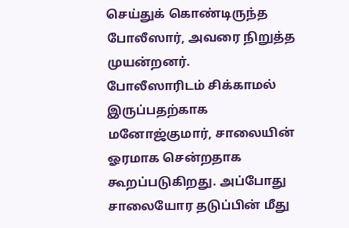செய்துக் கொண்டிருந்த போலீஸார், அவரை நிறுத்த முயன்றனர்.
போலீஸாரிடம் சிக்காமல் இருப்பதற்காக மனோஜ்குமார், சாலையின் ஓரமாக சென்றதாக கூறப்படுகிறது. அப்போது சாலையோர தடுப்பின் மீது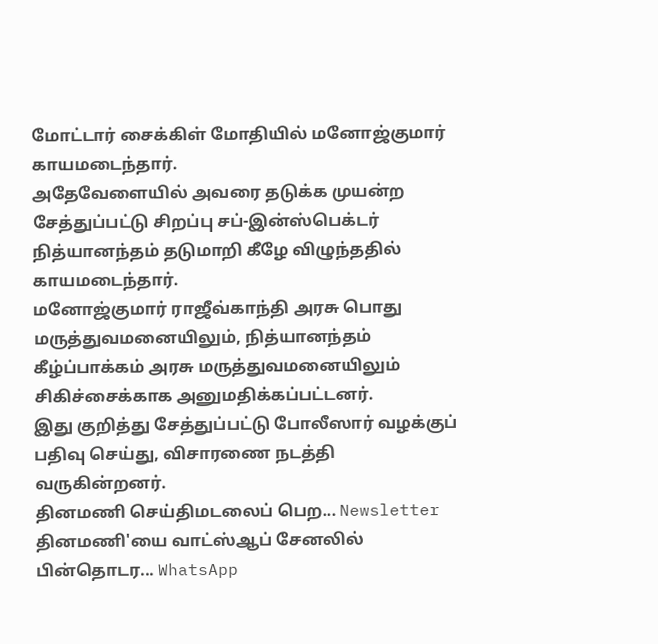மோட்டார் சைக்கிள் மோதியில் மனோஜ்குமார் காயமடைந்தார்.
அதேவேளையில் அவரை தடுக்க முயன்ற சேத்துப்பட்டு சிறப்பு சப்-இன்ஸ்பெக்டர் நித்யானந்தம் தடுமாறி கீழே விழுந்ததில் காயமடைந்தார்.
மனோஜ்குமார் ராஜீவ்காந்தி அரசு பொது மருத்துவமனையிலும், நித்யானந்தம் கீழ்ப்பாக்கம் அரசு மருத்துவமனையிலும் சிகிச்சைக்காக அனுமதிக்கப்பட்டனர்.
இது குறித்து சேத்துப்பட்டு போலீஸார் வழக்குப் பதிவு செய்து, விசாரணை நடத்தி வருகின்றனர்.
தினமணி செய்திமடலைப் பெற... Newsletter
தினமணி'யை வாட்ஸ்ஆப் சேனலில் பின்தொடர... WhatsApp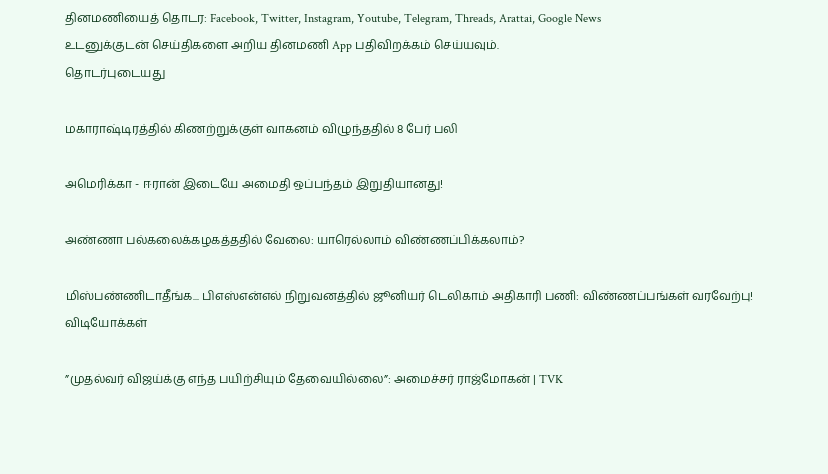தினமணியைத் தொடர: Facebook, Twitter, Instagram, Youtube, Telegram, Threads, Arattai, Google News
உடனுக்குடன் செய்திகளை அறிய தினமணி App பதிவிறக்கம் செய்யவும்.
தொடர்புடையது

மகாராஷ்டிரத்தில் கிணற்றுக்குள் வாகனம் விழுந்ததில் 8 பேர் பலி

அமெரிக்கா - ஈரான் இடையே அமைதி ஒப்பந்தம் இறுதியானது!

அண்ணா பல்கலைக்கழகத்ததில் வேலை: யாரெல்லாம் விண்ணப்பிக்கலாம்?

மிஸ்பண்ணிடாதீங்க... பிஎஸ்என்எல் நிறுவனத்தில் ஜூனியர் டெலிகாம் அதிகாரி பணி: விண்ணப்பங்கள் வரவேற்பு!
விடியோக்கள்

”முதல்வர் விஜய்க்கு எந்த பயிற்சியும் தேவையில்லை”: அமைச்சர் ராஜ்மோகன் | TVK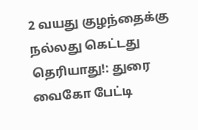2 வயது குழந்தைக்கு நல்லது கெட்டது தெரியாது!: துரை வைகோ பேட்டி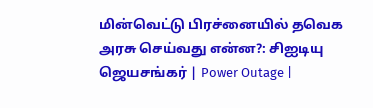மின்வெட்டு பிரச்னையில் தவெக அரசு செய்வது என்ன?: சிஐடியு ஜெயசங்கர் | Power Outage |